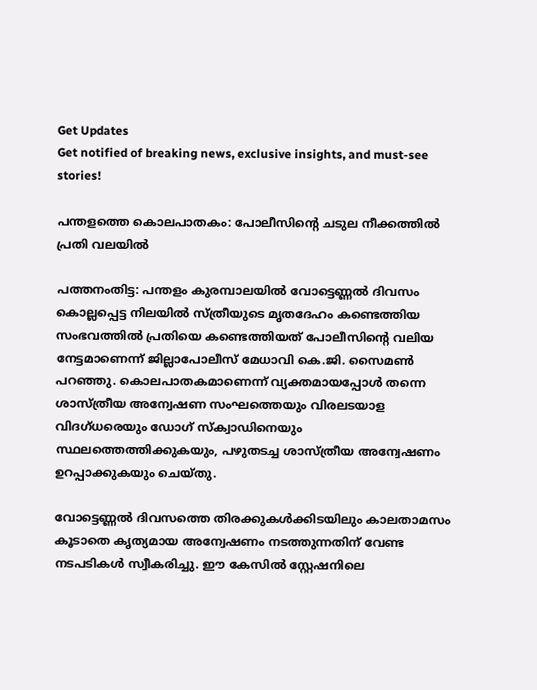Get Updates
Get notified of breaking news, exclusive insights, and must-see stories!

പന്തളത്തെ കൊലപാതകം: പോലീസിന്റെ ചടുല നീക്കത്തില്‍ പ്രതി വലയില്‍

പത്തനംതിട്ട: പന്തളം കുരമ്പാലയില്‍ വോട്ടെണ്ണല്‍ ദിവസം കൊല്ലപ്പെട്ട നിലയില്‍ സ്ത്രീയുടെ മൃതദേഹം കണ്ടെത്തിയ സംഭവത്തില്‍ പ്രതിയെ കണ്ടെത്തിയത് പോലീസിന്റെ വലിയ നേട്ടമാണെന്ന് ജില്ലാപോലീസ് മേധാവി കെ.ജി. സൈമണ്‍ പറഞ്ഞു. കൊലപാതകമാണെന്ന് വ്യക്തമായപ്പോള്‍ തന്നെ ശാസ്ത്രീയ അന്വേഷണ സംഘത്തെയും വിരലടയാള വിദഗ്ധരെയും ഡോഗ് സ്‌ക്വാഡിനെയും സ്ഥലത്തെത്തിക്കുകയും, പഴുതടച്ച ശാസ്ത്രീയ അന്വേഷണം ഉറപ്പാക്കുകയും ചെയ്തു.

വോട്ടെണ്ണല്‍ ദിവസത്തെ തിരക്കുകള്‍ക്കിടയിലും കാലതാമസം കൂടാതെ കൃത്യമായ അന്വേഷണം നടത്തുന്നതിന് വേണ്ട നടപടികള്‍ സ്വീകരിച്ചു. ഈ കേസില്‍ സ്റ്റേഷനിലെ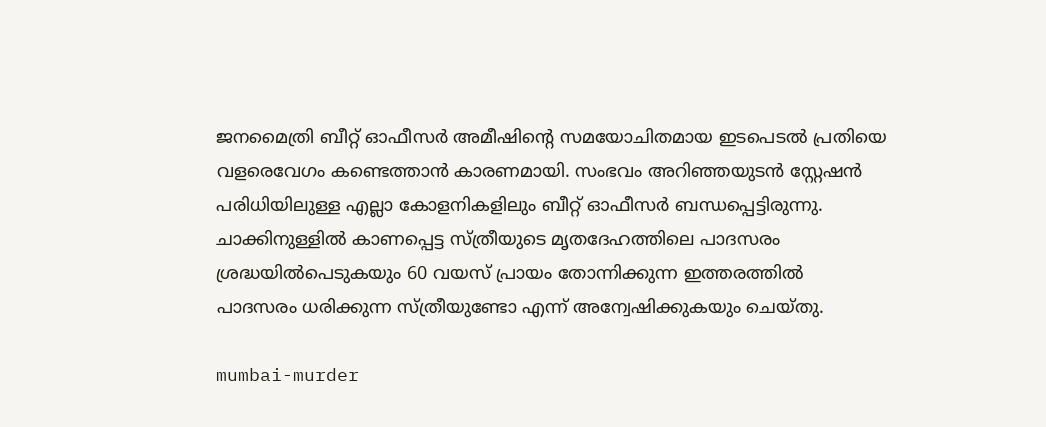ജനമൈത്രി ബീറ്റ് ഓഫീസര്‍ അമീഷിന്റെ സമയോചിതമായ ഇടപെടല്‍ പ്രതിയെ വളരെവേഗം കണ്ടെത്താന്‍ കാരണമായി. സംഭവം അറിഞ്ഞയുടന്‍ സ്റ്റേഷന്‍ പരിധിയിലുള്ള എല്ലാ കോളനികളിലും ബീറ്റ് ഓഫീസര്‍ ബന്ധപ്പെട്ടിരുന്നു. ചാക്കിനുള്ളില്‍ കാണപ്പെട്ട സ്ത്രീയുടെ മൃതദേഹത്തിലെ പാദസരം ശ്രദ്ധയില്‍പെടുകയും 60 വയസ് പ്രായം തോന്നിക്കുന്ന ഇത്തരത്തില്‍ പാദസരം ധരിക്കുന്ന സ്ത്രീയുണ്ടോ എന്ന് അന്വേഷിക്കുകയും ചെയ്തു.

mumbai-murder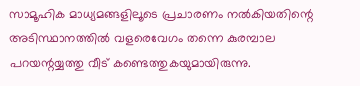സാമൂഹിക മാധ്യമങ്ങളിലൂടെ പ്രചാരണം നല്‍കിയതിന്റെ അടിസ്ഥാനത്തില്‍ വളരെവേഗം തന്നെ കുരമ്പാല പറയന്റയ്യത്തു വീട് കണ്ടെത്തുകയുമായിരുന്നു.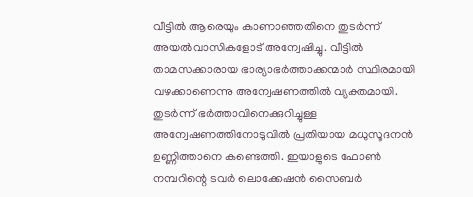വീട്ടില്‍ ആരെയും കാണാഞ്ഞതിനെ തുടര്‍ന്ന് അയല്‍വാസികളോട് അന്വേഷിച്ചു. വീട്ടില്‍ താമസക്കാരായ ഭാര്യാഭര്‍ത്താക്കന്മാര്‍ സ്ഥിരമായി വഴക്കാണെന്നു അന്വേഷണത്തില്‍ വ്യക്തമായി. തുടര്‍ന്ന് ഭര്‍ത്താവിനെക്കുറിച്ചുള്ള അന്വേഷണത്തിനോടുവില്‍ പ്രതിയായ മധുസൂദനന്‍ ഉണ്ണിത്താനെ കണ്ടെത്തി. ഇയാളുടെ ഫോണ്‍ നമ്പറിന്റെ ടവര്‍ ലൊക്കേഷന്‍ സൈബര്‍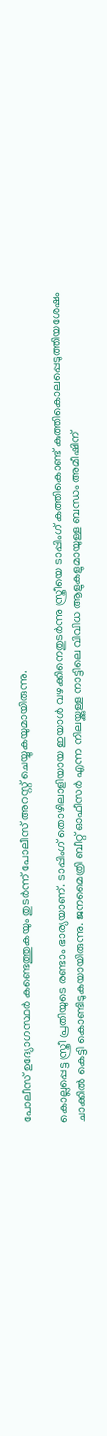പോലീസ് ഉദ്യോഗസ്ഥര്‍ കണ്ടെത്തുകയും തുടര്‍ന്ന് പോലീസ് അറസ്റ്റ് ചെയ്യുകയുമായിരുന്നു.

കൊല്ലപ്പെട്ട സ്ത്രീ പ്രതിയുടെ രണ്ടാം ഭാര്യയാണ്. ടാപ്പിംഗ് തൊഴിലാളിയായ ഇയാള്‍ വഴക്കിനെതുടര്‍ന്നു സ്ത്രീയെ ടാപ്പിംഗ് കത്തികൊണ്ട് കുത്തികൊലപ്പെടുത്തിയശേഷം ചാക്കില്‍ കെട്ടി കൊണ്ടിടുകയായിരുന്നു. ജനമൈത്രി ബീറ്റ് ഓഫീസര്‍ എന്ന നിലയ്ക്കുള്ള നാട്ടിലെ വിവിധ ആളുകളുമായുള്ള ബന്ധം അമീഷിന്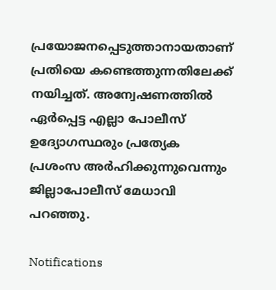പ്രയോജനപ്പെടുത്താനായതാണ് പ്രതിയെ കണ്ടെത്തുന്നതിലേക്ക് നയിച്ചത്. അന്വേഷണത്തില്‍ ഏര്‍പ്പെട്ട എല്ലാ പോലീസ് ഉദ്യോഗസ്ഥരും പ്രത്യേക പ്രശംസ അര്‍ഹിക്കുന്നുവെന്നും ജില്ലാപോലീസ് മേധാവി പറഞ്ഞു.

Notifications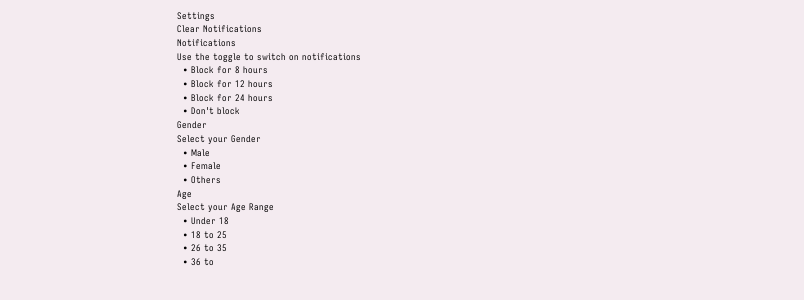Settings
Clear Notifications
Notifications
Use the toggle to switch on notifications
  • Block for 8 hours
  • Block for 12 hours
  • Block for 24 hours
  • Don't block
Gender
Select your Gender
  • Male
  • Female
  • Others
Age
Select your Age Range
  • Under 18
  • 18 to 25
  • 26 to 35
  • 36 to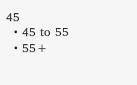45
  • 45 to 55
  • 55+